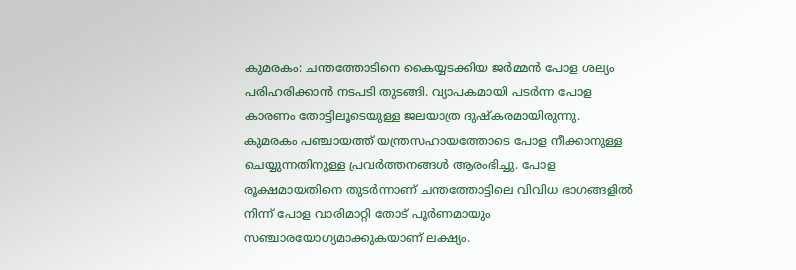കുമരകം: ചന്തത്തോടിനെ കൈയ്യടക്കിയ ജർമ്മൻ പോള ശല്യം പരിഹരിക്കാൻ നടപടി തുടങ്ങി. വ്യാപകമായി പടർന്ന പോള കാരണം തോട്ടിലൂടെയുള്ള ജലയാത്ര ദുഷ്കരമായിരുന്നു. കുമരകം പഞ്ചായത്ത് യന്ത്രസഹായത്തോടെ പോള നീക്കാനുള്ള ചെയ്യുന്നതിനുള്ള പ്രവർത്തനങ്ങൾ ആരംഭിച്ചു. പോള രൂക്ഷമായതിനെ തുടർന്നാണ് ചന്തത്തോട്ടിലെ വിവിധ ഭാഗങ്ങളിൽ നിന്ന് പോള വാരിമാറ്റി തോട് പൂർണമായും സഞ്ചാരയോഗ്യമാക്കുകയാണ് ലക്ഷ്യം.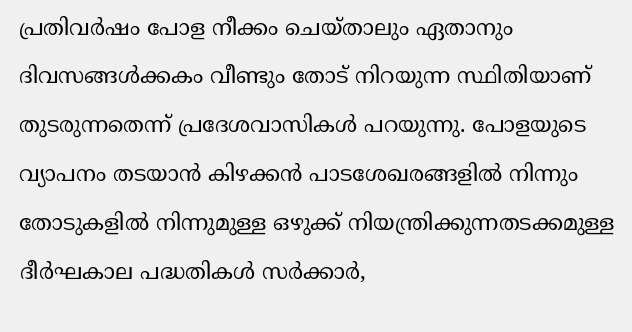പ്രതിവർഷം പോള നീക്കം ചെയ്താലും ഏതാനും ദിവസങ്ങൾക്കകം വീണ്ടും തോട് നിറയുന്ന സ്ഥിതിയാണ് തുടരുന്നതെന്ന് പ്രദേശവാസികൾ പറയുന്നു. പോളയുടെ വ്യാപനം തടയാൻ കിഴക്കൻ പാടശേഖരങ്ങളിൽ നിന്നും തോടുകളിൽ നിന്നുമുള്ള ഒഴുക്ക് നിയന്ത്രിക്കുന്നതടക്കമുള്ള ദീർഘകാല പദ്ധതികൾ സർക്കാർ,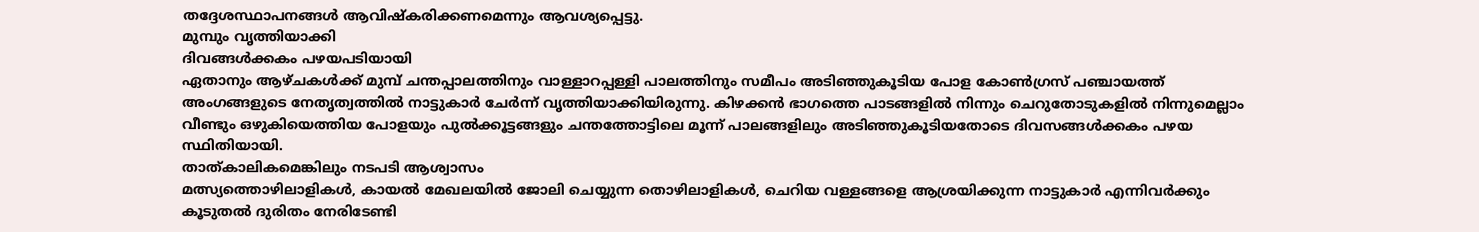തദ്ദേശസ്ഥാപനങ്ങൾ ആവിഷ്കരിക്കണമെന്നും ആവശ്യപ്പെട്ടു.
മുമ്പും വൃത്തിയാക്കി
ദിവങ്ങൾക്കകം പഴയപടിയായി
ഏതാനും ആഴ്ചകൾക്ക് മുമ്പ് ചന്തപ്പാലത്തിനും വാള്ളാറപ്പള്ളി പാലത്തിനും സമീപം അടിഞ്ഞുകൂടിയ പോള കോൺഗ്രസ് പഞ്ചായത്ത് അംഗങ്ങളുടെ നേതൃത്വത്തിൽ നാട്ടുകാർ ചേർന്ന് വൃത്തിയാക്കിയിരുന്നു. കിഴക്കൻ ഭാഗത്തെ പാടങ്ങളിൽ നിന്നും ചെറുതോടുകളിൽ നിന്നുമെല്ലാം വീണ്ടും ഒഴുകിയെത്തിയ പോളയും പുൽക്കൂട്ടങ്ങളും ചന്തത്തോട്ടിലെ മൂന്ന് പാലങ്ങളിലും അടിഞ്ഞുകൂടിയതോടെ ദിവസങ്ങൾക്കകം പഴയ സ്ഥിതിയായി.
താത്കാലികമെങ്കിലും നടപടി ആശ്വാസം
മത്സ്യത്തൊഴിലാളികൾ, കായൽ മേഖലയിൽ ജോലി ചെയ്യുന്ന തൊഴിലാളികൾ, ചെറിയ വള്ളങ്ങളെ ആശ്രയിക്കുന്ന നാട്ടുകാർ എന്നിവർക്കും കൂടുതൽ ദുരിതം നേരിടേണ്ടി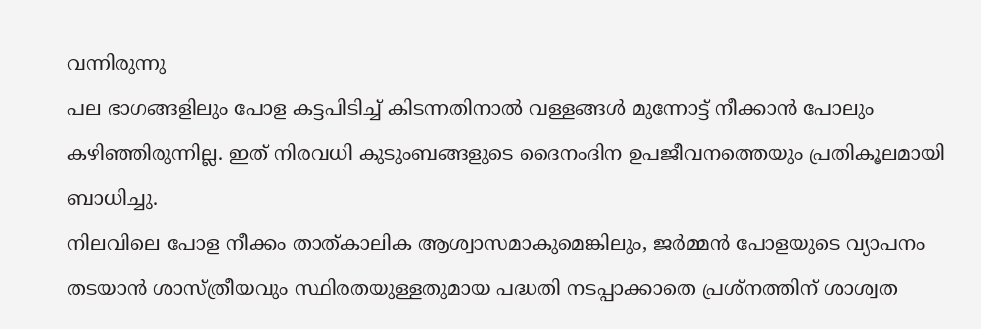വന്നിരുന്നു
പല ഭാഗങ്ങളിലും പോള കട്ടപിടിച്ച് കിടന്നതിനാൽ വള്ളങ്ങൾ മുന്നോട്ട് നീക്കാൻ പോലും കഴിഞ്ഞിരുന്നില്ല. ഇത് നിരവധി കുടുംബങ്ങളുടെ ദൈനംദിന ഉപജീവനത്തെയും പ്രതികൂലമായി ബാധിച്ചു.
നിലവിലെ പോള നീക്കം താത്കാലിക ആശ്വാസമാകുമെങ്കിലും, ജർമ്മൻ പോളയുടെ വ്യാപനം തടയാൻ ശാസ്ത്രീയവും സ്ഥിരതയുള്ളതുമായ പദ്ധതി നടപ്പാക്കാതെ പ്രശ്നത്തിന് ശാശ്വത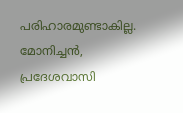പരിഹാരമുണ്ടാകില്ല.
മോനിച്ചൻ,
പ്രദേശവാസി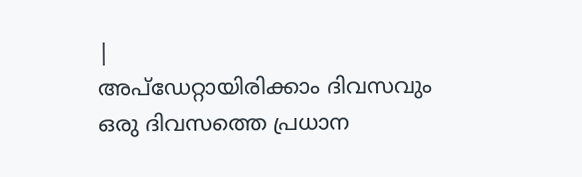|
അപ്ഡേറ്റായിരിക്കാം ദിവസവും
ഒരു ദിവസത്തെ പ്രധാന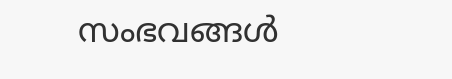സംഭവങ്ങൾ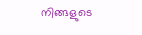നിങ്ങളുടെ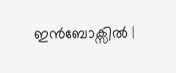ഇൻബോക്സിൽ |